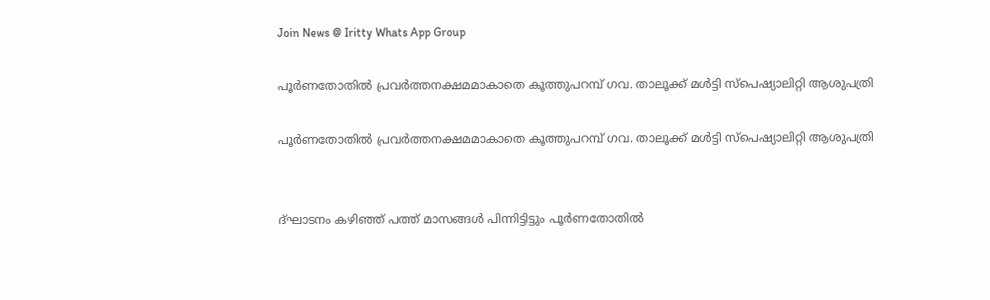Join News @ Iritty Whats App Group

പൂര്‍ണതോതില്‍ പ്രവര്‍ത്തനക്ഷമമാകാതെ കൂത്തുപറമ്പ്‌ ഗവ. താലൂക്ക്‌ മള്‍ട്ടി സ്‌പെഷ്യാലിറ്റി ആശുപത്രി

പൂര്‍ണതോതില്‍ പ്രവര്‍ത്തനക്ഷമമാകാതെ കൂത്തുപറമ്പ്‌ ഗവ. താലൂക്ക്‌ മള്‍ട്ടി സ്‌പെഷ്യാലിറ്റി ആശുപത്രി


ദ്‌ഘാടനം കഴിഞ്ഞ്‌ പത്ത്‌ മാസങ്ങള്‍ പിന്നിട്ടിട്ടും പൂര്‍ണതോതില്‍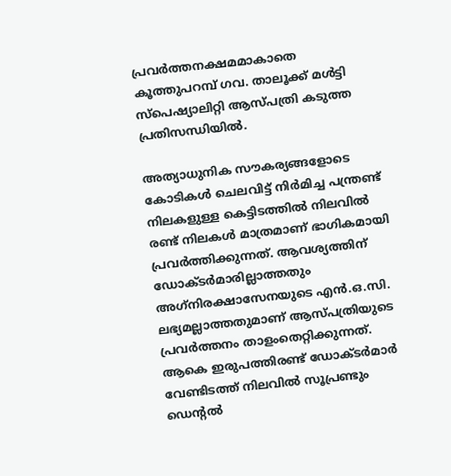പ്രവര്‍ത്തനക്ഷമമാകാതെ കൂത്തുപറമ്പ്‌ ഗവ. താലൂക്ക്‌ മള്‍ട്ടി സ്‌പെഷ്യാലിറ്റി ആസ്‌പത്രി കടുത്ത പ്രതിസന്ധിയില്‍.

അത്യാധുനിക സൗകര്യങ്ങളോടെ കോടികള്‍ ചെലവിട്ട്‌ നിര്‍മിച്ച പന്ത്രണ്ട്‌ നിലകളുള്ള കെട്ടിടത്തില്‍ നിലവില്‍ രണ്ട്‌ നിലകള്‍ മാത്രമാണ്‌ ഭാഗികമായി പ്രവര്‍ത്തിക്കുന്നത്‌. ആവശ്യത്തിന്‌ ഡോക്‌ടര്‍മാരില്ലാത്തതും അഗ്‌നിരക്ഷാസേനയുടെ എന്‍.ഒ.സി. ലഭ്യമല്ലാത്തതുമാണ്‌ ആസ്‌പത്രിയുടെ പ്രവര്‍ത്തനം താളംതെറ്റിക്കുന്നത്‌. ആകെ ഇരുപത്തിരണ്ട്‌ ഡോക്‌ടര്‍മാര്‍ വേണ്ടിടത്ത്‌ നിലവില്‍ സൂപ്രണ്ടും ഡെന്റല്‍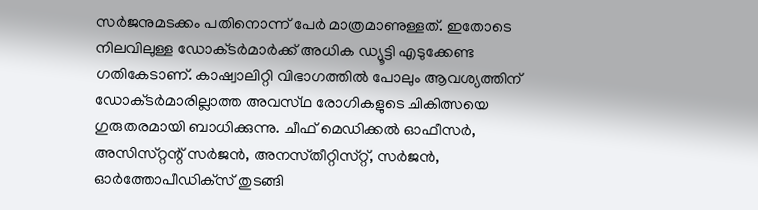സര്‍ജനുമടക്കം പതിനൊന്ന്‌ പേര്‍ മാത്രമാണുള്ളത്‌. ഇതോടെ നിലവിലുള്ള ഡോക്‌ടര്‍മാര്‍ക്ക്‌ അധിക ഡ്യൂട്ടി എടുക്കേണ്ട ഗതികേടാണ്‌. കാഷ്വാലിറ്റി വിഭാഗത്തില്‍ പോലും ആവശ്യത്തിന്‌ ഡോക്‌ടര്‍മാരില്ലാത്ത അവസ്‌ഥ രോഗികളുടെ ചികിത്സയെ ഗുരുതരമായി ബാധിക്കുന്നു. ചീഫ്‌ മെഡിക്കല്‍ ഓഫീസര്‍, അസിസ്‌റ്റന്റ്‌ സര്‍ജന്‍, അനസ്‌തീറ്റിസ്‌റ്റ്, സര്‍ജന്‍, ഓര്‍ത്തോപീഡിക്‌സ്‌ തുടങ്ങി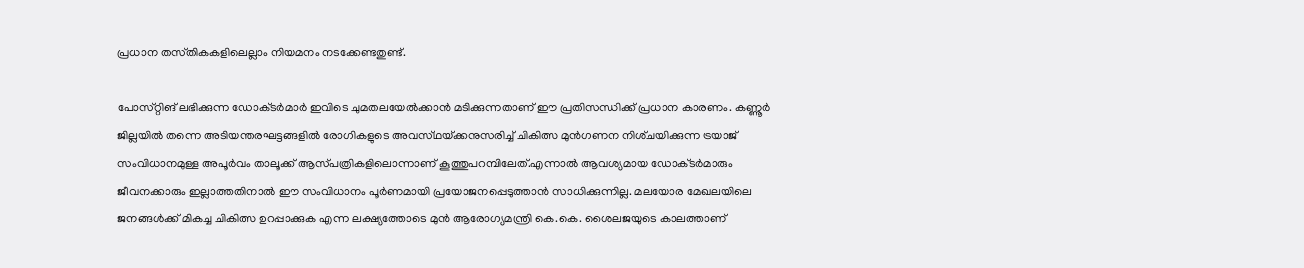പ്രധാന തസ്‌തികകളിലെല്ലാം നിയമനം നടക്കേണ്ടതുണ്ട്‌.

പോസ്‌റ്റിങ്‌ ലഭിക്കുന്ന ഡോക്‌ടര്‍മാര്‍ ഇവിടെ ചുമതലയേല്‍ക്കാന്‍ മടിക്കുന്നതാണ്‌ ഈ പ്രതിസന്ധിക്ക്‌ പ്രധാന കാരണം. കണ്ണൂര്‍ ജില്ലയില്‍ തന്നെ അടിയന്തരഘട്ടങ്ങളില്‍ രോഗികളുടെ അവസ്‌ഥയ്‌ക്കനുസരിച്ച്‌ ചികിത്സ മുന്‍ഗണന നിശ്‌ചയിക്കുന്ന ട്രയാജ്‌ സംവിധാനമുള്ള അപൂര്‍വം താലൂക്ക്‌ ആസ്‌പത്രികളിലൊന്നാണ്‌ കൂത്തുപറമ്പിലേത്‌.എന്നാല്‍ ആവശ്യമായ ഡോക്‌ടര്‍മാരും ജീവനക്കാരും ഇല്ലാത്തതിനാല്‍ ഈ സംവിധാനം പൂര്‍ണമായി പ്രയോജനപ്പെടുത്താന്‍ സാധിക്കുന്നില്ല. മലയോര മേഖലയിലെ ജനങ്ങള്‍ക്ക്‌ മികച്ച ചികിത്സ ഉറപ്പാക്കുക എന്ന ലക്ഷ്യത്തോടെ മുന്‍ ആരോഗ്യമന്ത്രി കെ.കെ. ശൈലജയുടെ കാലത്താണ്‌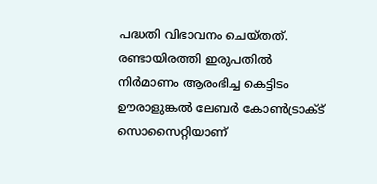പദ്ധതി വിഭാവനം ചെയ്‌തത്‌. രണ്ടായിരത്തി ഇരുപതില്‍ നിര്‍മാണം ആരംഭിച്ച കെട്ടിടം ഊരാളുങ്കല്‍ ലേബര്‍ കോണ്‍ട്രാക്‌ട് സൊസൈറ്റിയാണ്‌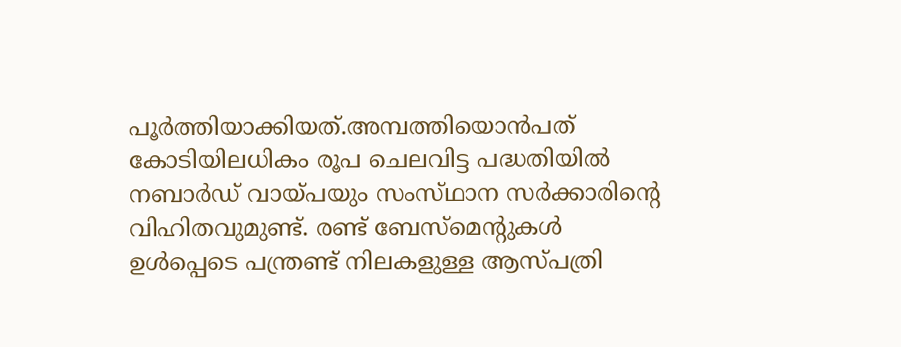പൂര്‍ത്തിയാക്കിയത്‌.അമ്പത്തിയൊന്‍പത്‌ കോടിയിലധികം രൂപ ചെലവിട്ട പദ്ധതിയില്‍ നബാര്‍ഡ്‌ വായ്‌പയും സംസ്‌ഥാന സര്‍ക്കാരിന്റെ വിഹിതവുമുണ്ട്‌. രണ്ട്‌ ബേസ്‌മെന്റുകള്‍ ഉള്‍പ്പെടെ പന്ത്രണ്ട്‌ നിലകളുള്ള ആസ്‌പത്രി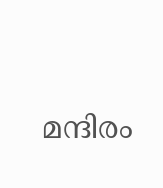മന്ദിരം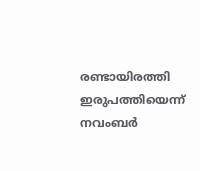രണ്ടായിരത്തി ഇരുപത്തിയെന്ന്‌ നവംബര്‍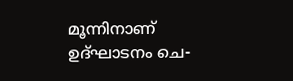മൂന്നിനാണ്‌ ഉദ്‌ഘാടനം ചെ-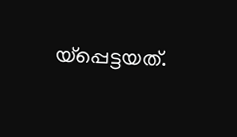യ്പ്പെട്ടയത്‌.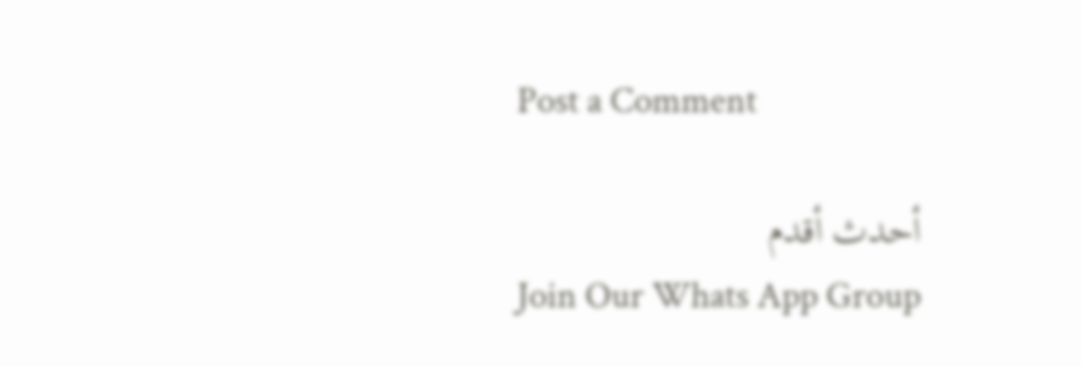Post a Comment

أحدث أقدم
Join Our Whats App Group